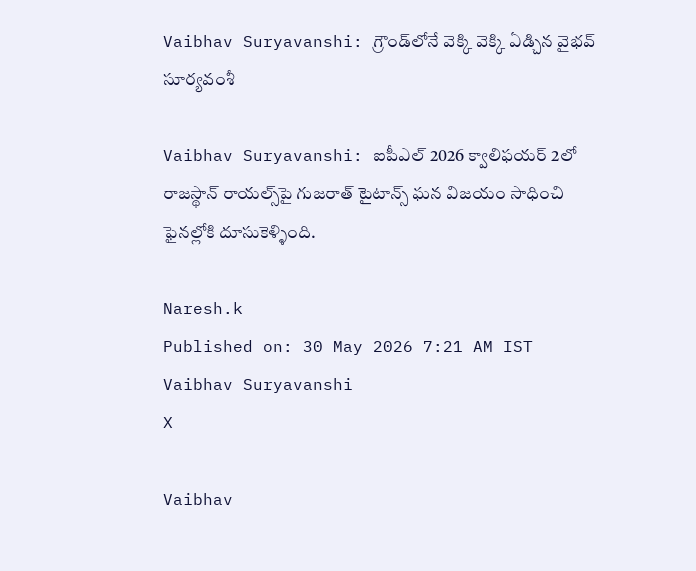Vaibhav Suryavanshi: గ్రౌండ్‌లోనే వెక్కి వెక్కి ఏడ్చిన వైభవ్ సూర్యవంశీ

Vaibhav Suryavanshi: ఐపీఎల్ 2026 క్వాలిఫయర్ 2లో రాజస్థాన్ రాయల్స్‌పై గుజరాత్ టైటాన్స్ ఘన విజయం సాధించి ఫైనల్లోకి దూసుకెళ్ళింది.

Naresh.k
Published on: 30 May 2026 7:21 AM IST
Vaibhav Suryavanshi
X

Vaibhav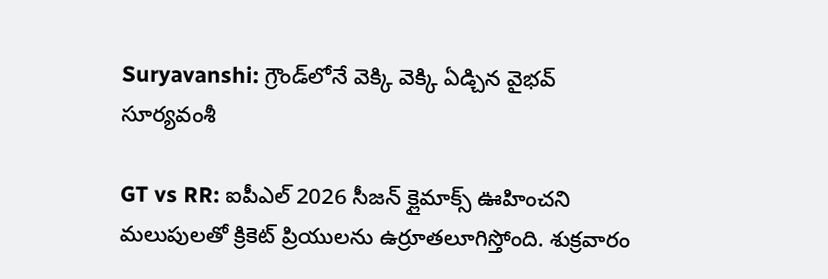Suryavanshi: గ్రౌండ్‌లోనే వెక్కి వెక్కి ఏడ్చిన వైభవ్ సూర్యవంశీ

GT vs RR: ఐపీఎల్ 2026 సీజన్ క్లైమాక్స్ ఊహించని మలుపులతో క్రికెట్ ప్రియులను ఉర్రూతలూగిస్తోంది. శుక్రవారం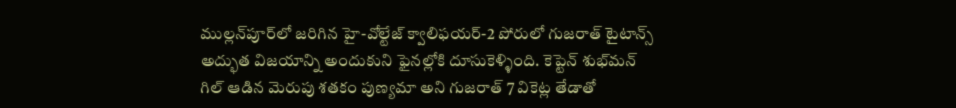ముల్లన్‌పూర్‌లో జరిగిన హై-వోల్టేజ్ క్వాలిఫయర్-2 పోరులో గుజరాత్ టైటాన్స్ అద్భుత విజయాన్ని అందుకుని ఫైనల్లోకి దూసుకెళ్ళింది. కెప్టెన్ శుభ్‌మన్ గిల్ ఆడిన మెరుపు శతకం పుణ్యమా అని గుజరాత్ 7 వికెట్ల తేడాతో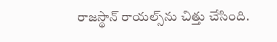రాజస్థాన్ రాయల్స్‌ను చిత్తు చేసింది.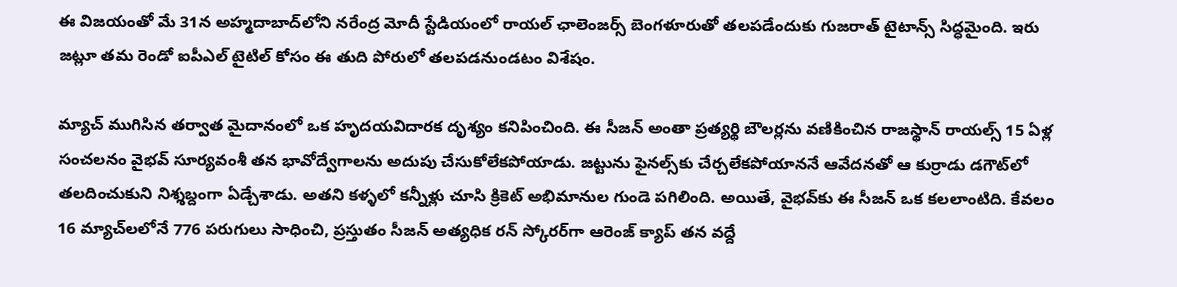ఈ విజయంతో మే 31న అహ్మదాబాద్‌లోని నరేంద్ర మోదీ స్టేడియంలో రాయల్ ఛాలెంజర్స్ బెంగళూరుతో తలపడేందుకు గుజరాత్ టైటాన్స్ సిద్ధమైంది. ఇరు జట్లూ తమ రెండో ఐపీఎల్ టైటిల్ కోసం ఈ తుది పోరులో తలపడనుండటం విశేషం.

మ్యాచ్ ముగిసిన తర్వాత మైదానంలో ఒక హృదయవిదారక దృశ్యం కనిపించింది. ఈ సీజన్‌ అంతా ప్రత్యర్థి బౌలర్లను వణికించిన రాజస్థాన్ రాయల్స్ 15 ఏళ్ల సంచలనం వైభవ్ సూర్యవంశీ తన భావోద్వేగాలను అదుపు చేసుకోలేకపోయాడు. జట్టును ఫైనల్స్‌కు చేర్చలేకపోయాననే ఆవేదనతో ఆ కుర్రాడు డగౌట్‌లో తలదించుకుని నిశ్శబ్దంగా ఏడ్చేశాడు. అతని కళ్ళలో కన్నీళ్లు చూసి క్రికెట్ అభిమానుల గుండె పగిలింది. అయితే, వైభవ్‌కు ఈ సీజన్ ఒక కలలాంటిది. కేవలం 16 మ్యాచ్‌లలోనే 776 పరుగులు సాధించి, ప్రస్తుతం సీజన్ అత్యధిక రన్ స్కోరర్‌గా ఆరెంజ్ క్యాప్ తన వద్దే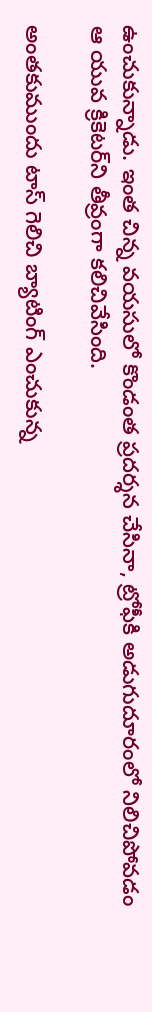ఉంచుకున్నాడు. ఇంత చిన్న వయసులో కొండంత ప్రదర్శన చేసినా, ట్రోఫీకి అడుగుదూరంలో నిలిచిపోవడం ఆ యువ క్రికెటర్‌ని తీవ్రంగా కలిచివేసింది.

అంతకుముందు టాస్ గెలిచి బ్యాటింగ్ ఎంచుకున్న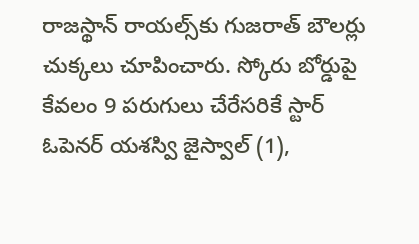రాజస్థాన్ రాయల్స్‌కు గుజరాత్ బౌలర్లు చుక్కలు చూపించారు. స్కోరు బోర్డుపై కేవలం 9 పరుగులు చేరేసరికే స్టార్ ఓపెనర్ యశస్వి జైస్వాల్ (1),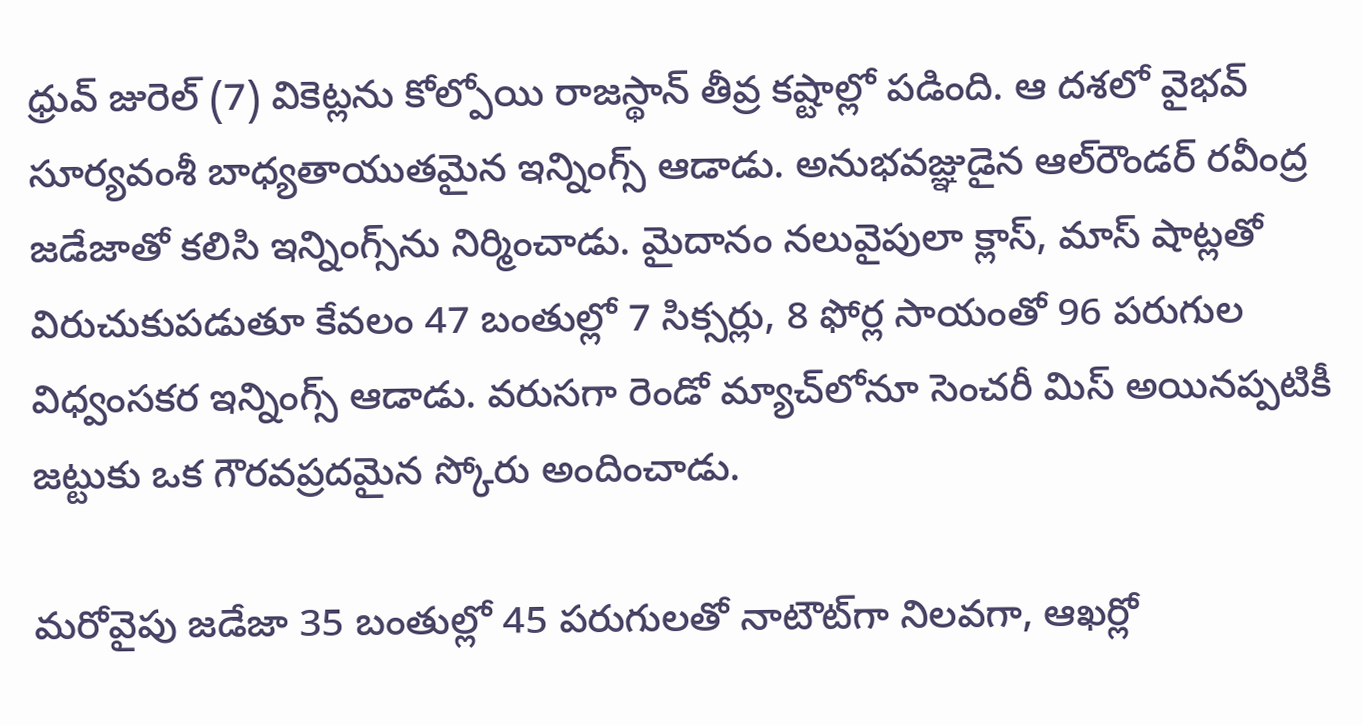ధ్రువ్ జురెల్ (7) వికెట్లను కోల్పోయి రాజస్థాన్ తీవ్ర కష్టాల్లో పడింది. ఆ దశలో వైభవ్ సూర్యవంశీ బాధ్యతాయుతమైన ఇన్నింగ్స్ ఆడాడు. అనుభవజ్ఞుడైన ఆల్‌రౌండర్ రవీంద్ర జడేజాతో కలిసి ఇన్నింగ్స్‌ను నిర్మించాడు. మైదానం నలువైపులా క్లాస్, మాస్ షాట్లతో విరుచుకుపడుతూ కేవలం 47 బంతుల్లో 7 సిక్సర్లు, 8 ఫోర్ల సాయంతో 96 పరుగుల విధ్వంసకర ఇన్నింగ్స్ ఆడాడు. వరుసగా రెండో మ్యాచ్‌లోనూ సెంచరీ మిస్ అయినప్పటికీ జట్టుకు ఒక గౌరవప్రదమైన స్కోరు అందించాడు.

మరోవైపు జడేజా 35 బంతుల్లో 45 పరుగులతో నాటౌట్‌గా నిలవగా, ఆఖర్లో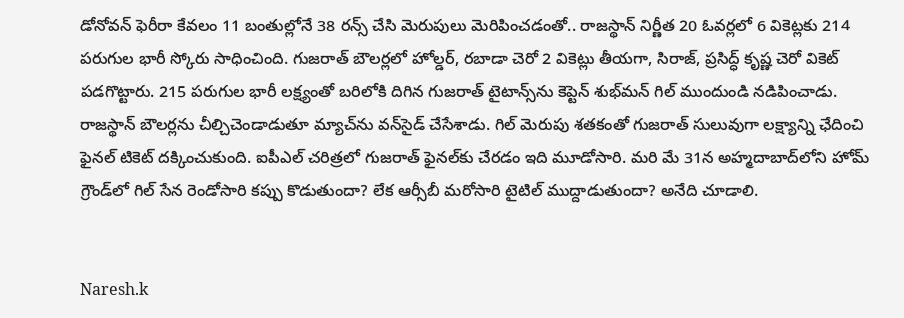డోనోవన్ ఫెరీరా కేవలం 11 బంతుల్లోనే 38 రన్స్ చేసి మెరుపులు మెరిపించడంతో.. రాజస్థాన్ నిర్ణీత 20 ఓవర్లలో 6 వికెట్లకు 214 పరుగుల భారీ స్కోరు సాధించింది. గుజరాత్ బౌలర్లలో హోల్డర్, రబాడా చెరో 2 వికెట్లు తీయగా, సిరాజ్, ప్రసిద్ధ్ కృష్ణ చెరో వికెట్ పడగొట్టారు. 215 పరుగుల భారీ లక్ష్యంతో బరిలోకి దిగిన గుజరాత్ టైటాన్స్‌ను కెప్టెన్ శుభ్‌మన్ గిల్ ముందుండి నడిపించాడు. రాజస్థాన్ బౌలర్లను చీల్చిచెండాడుతూ మ్యాచ్‌ను వన్‌సైడ్ చేసేశాడు. గిల్ మెరుపు శతకంతో గుజరాత్ సులువుగా లక్ష్యాన్ని ఛేదించి ఫైనల్ టికెట్ దక్కించుకుంది. ఐపీఎల్ చరిత్రలో గుజరాత్ ఫైనల్‌కు చేరడం ఇది మూడోసారి. మరి మే 31న అహ్మదాబాద్‌లోని హోమ్ గ్రౌండ్‌లో గిల్ సేన రెండోసారి కప్పు కొడుతుందా? లేక ఆర్సీబీ మరోసారి టైటిల్ ముద్దాడుతుందా? అనేది చూడాలి.


Naresh.k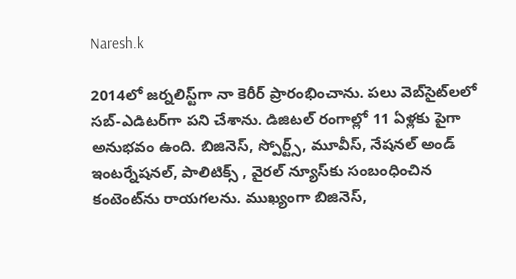Naresh.k

2014లో జర్నలిస్ట్‌గా నా కెరీర్ ప్రారంభించాను. పలు వెబ్‌సైట్‌లలో సబ్-ఎడిటర్‌గా పని చేశాను. డిజిటల్‌ రంగాల్లో 11 ఏళ్లకు పైగా అనుభవం ఉంది. బిజినెస్, స్పోర్ట్స్, మూవీస్, నేషనల్ అండ్ ఇంటర్నేషనల్, పాలిటిక్స్ , వైరల్ న్యూస్‌కు సంబంధించిన కంటెంట్‌ను రాయగలను. ముఖ్యంగా బిజినెస్,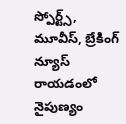స్పోర్ట్స్, మూవీస్, బ్రేకింగ్ న్యూస్ రాయడంలో నైపుణ్యం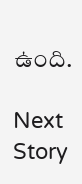ఉంది.

Next Story